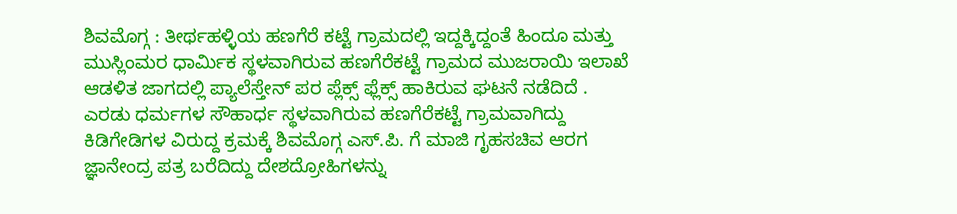ಶಿವಮೊಗ್ಗ : ತೀರ್ಥಹಳ್ಳಿಯ ಹಣಗೆರೆ ಕಟ್ಟೆ ಗ್ರಾಮದಲ್ಲಿ ಇದ್ದಕ್ಕಿದ್ದಂತೆ ಹಿಂದೂ ಮತ್ತು ಮುಸ್ಲಿಂಮರ ಧಾರ್ಮಿಕ ಸ್ಥಳವಾಗಿರುವ ಹಣಗೆರೆಕಟ್ಟೆ ಗ್ರಾಮದ ಮುಜರಾಯಿ ಇಲಾಖೆ ಆಡಳಿತ ಜಾಗದಲ್ಲಿ ಪ್ಯಾಲೆಸ್ತೇನ್ ಪರ ಪ್ಲೆಕ್ಸ್ ಫ್ಲೆಕ್ಸ್ ಹಾಕಿರುವ ಘಟನೆ ನಡೆದಿದೆ .
ಎರಡು ಧರ್ಮಗಳ ಸೌಹಾರ್ಧ ಸ್ಥಳವಾಗಿರುವ ಹಣಗೆರೆಕಟ್ಟೆ ಗ್ರಾಮವಾಗಿದ್ದು ಕಿಡಿಗೇಡಿಗಳ ವಿರುದ್ದ ಕ್ರಮಕ್ಕೆ ಶಿವಮೊಗ್ಗ ಎಸ್.ಪಿ. ಗೆ ಮಾಜಿ ಗೃಹಸಚಿವ ಆರಗ ಜ್ಞಾನೇಂದ್ರ ಪತ್ರ ಬರೆದಿದ್ದು ದೇಶದ್ರೋಹಿಗಳನ್ನು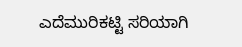ಎದೆಮುರಿಕಟ್ಟಿ ಸರಿಯಾಗಿ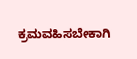ಕ್ರಮವಹಿಸಬೇಕಾಗಿ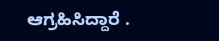ಆಗ್ರಹಿಸಿದ್ದಾರೆ .